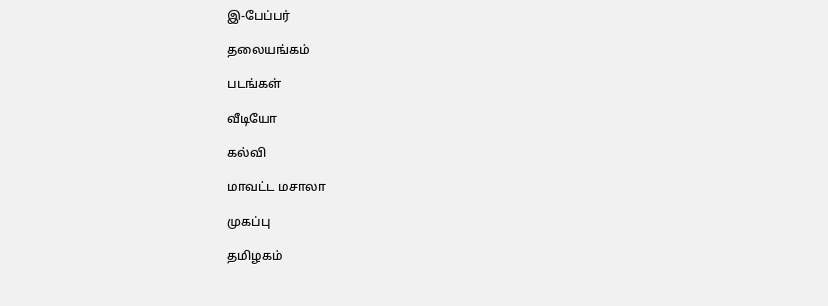இ-பேப்பர்

தலையங்கம்

படங்கள்

வீடியோ

கல்வி

மாவட்ட மசாலா

முகப்பு

தமிழகம்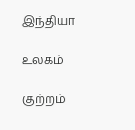இந்தியா

உலகம்

குற்றம்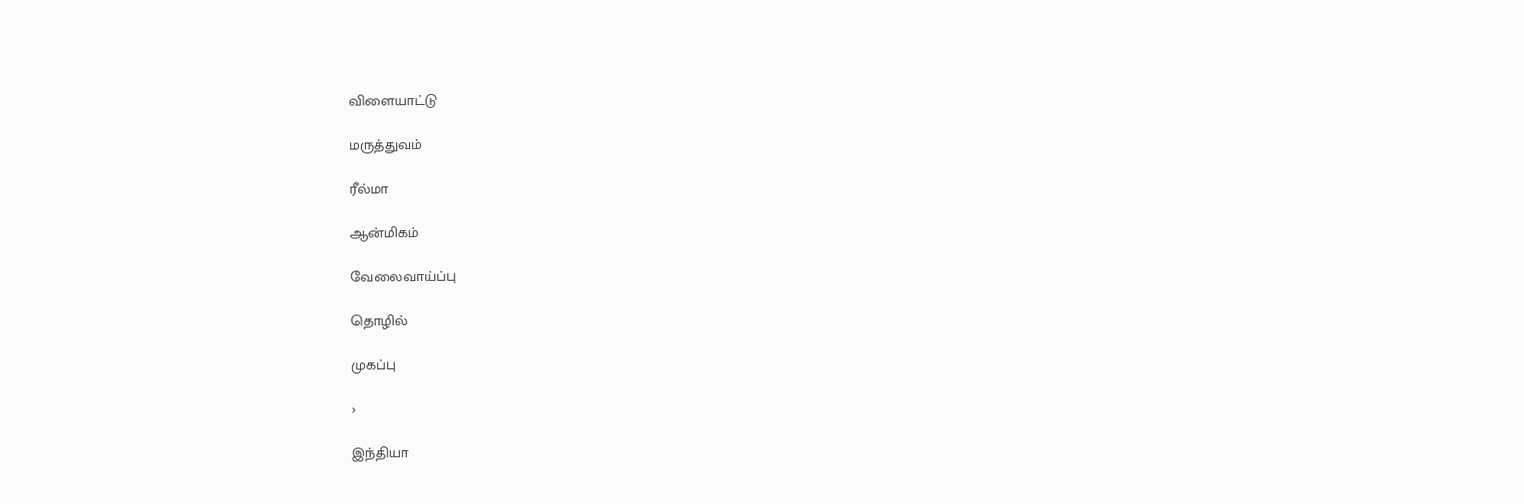விளையாட்டு

மருத்துவம்

ரீல்மா

ஆன்மிகம்

வேலைவாய்ப்பு

தொழில்

முகப்பு

›

இந்தியா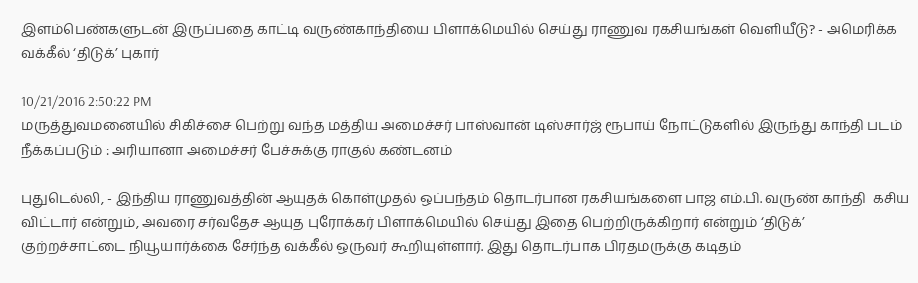இளம்பெண்களுடன் இருப்பதை காட்டி வருண்காந்தியை பிளாக்மெயில் செய்து ராணுவ ரகசியங்கள் வெளியீடு? - அமெரிக்க வக்கீல் ‘திடுக்’ புகார்

10/21/2016 2:50:22 PM
மருத்துவமனையில் சிகிச்சை பெற்று வந்த மத்திய அமைச்சர் பாஸ்வான் டிஸ்சார்ஜ் ரூபாய் நோட்டுகளில் இருந்து காந்தி படம் நீக்கப்படும் : அரியானா அமைச்சர் பேச்சுக்கு ராகுல் கண்டனம்

புதுடெல்லி, - இந்திய ராணுவத்தின் ஆயுதக் கொள்முதல் ஒப்பந்தம் தொடர்பான ரகசியங்களை பாஜ எம்.பி. வருண் காந்தி  கசிய விட்டார் என்றும், அவரை சர்வதேச ஆயுத புரோக்கர் பிளாக்மெயில் செய்து இதை பெற்றிருக்கிறார் என்றும் ‘திடுக்’ குற்றச்சாட்டை நியூயார்க்கை சேர்ந்த வக்கீல் ஒருவர் கூறியுள்ளார். இது தொடர்பாக பிரதமருக்கு கடிதம்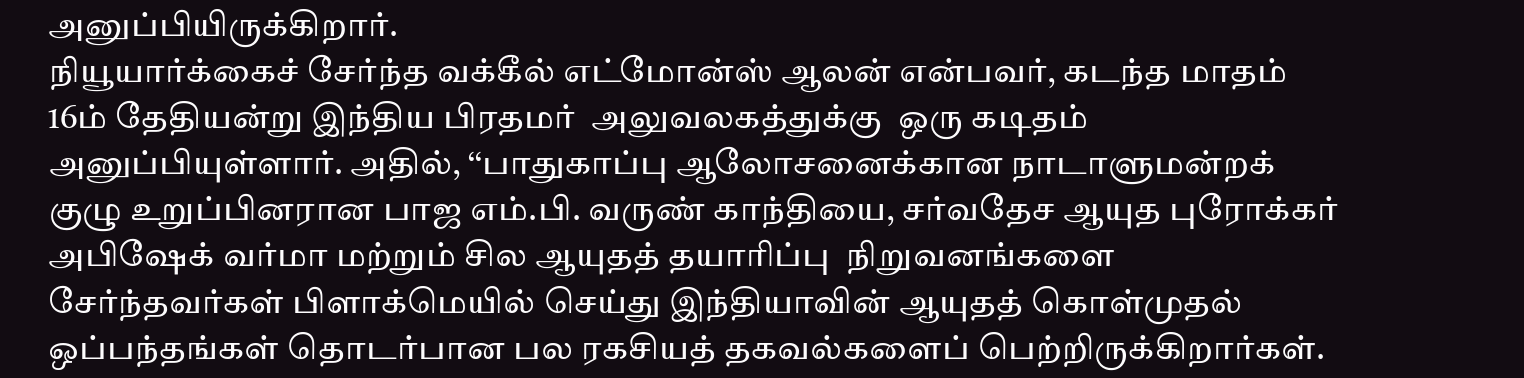அனுப்பியிருக்கிறார்.
நியூயார்க்கைச் சேர்ந்த வக்கீல் எட்மோன்ஸ் ஆலன் என்பவர், கடந்த மாதம் 16ம் தேதியன்று இந்திய பிரதமர்  அலுவலகத்துக்கு  ஒரு கடிதம் அனுப்பியுள்ளார். அதில், ‘‘பாதுகாப்பு ஆலோசனைக்கான நாடாளுமன்றக் குழு உறுப்பினரான பாஜ எம்.பி. வருண் காந்தியை, சர்வதேச ஆயுத புரோக்கர் அபிஷேக் வர்மா மற்றும் சில ஆயுதத் தயாரிப்பு  நிறுவனங்களை சேர்ந்தவர்கள் பிளாக்மெயில் செய்து இந்தியாவின் ஆயுதத் கொள்முதல்  ஒப்பந்தங்கள் தொடர்பான பல ரகசியத் தகவல்களைப் பெற்றிருக்கிறார்கள்.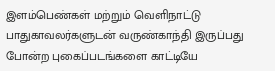இளம்பெண்கள் மற்றும் வெளிநாட்டு பாதுகாவலர்களுடன் வருண்காந்தி இருப்பது போன்ற புகைப்படங்களை காட்டியே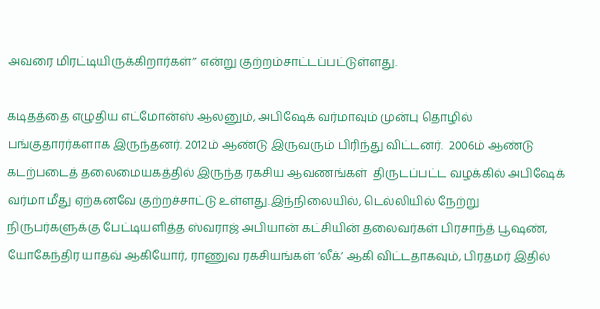அவரை மிரட்டியிருக்கிறார்கள்’’ என்று குற்றம்சாட்டப்பட்டுள்ளது.

கடிதத்தை எழுதிய எட்மோன்ஸ் ஆலனும், அபிஷேக் வர்மாவும் முன்பு தொழில் பங்குதாரர்களாக இருந்தனர். 2012ம் ஆண்டு இருவரும் பிரிந்து விட்டனர்.  2006ம் ஆண்டு கடற்படைத் தலைமையகத்தில் இருந்த ரகசிய ஆவணங்கள்  திருடப்பட்ட வழக்கில் அபிஷேக் வர்மா மீது ஏற்கனவே குற்றச்சாட்டு உள்ளது.இந்நிலையில், டெல்லியில் நேற்று நிருபர்களுக்கு பேட்டியளித்த ஸ்வராஜ் அபியான் கட்சியின் தலைவர்கள் பிரசாந்த் பூஷண்,  யோகேந்திர யாதவ் ஆகியோர், ராணுவ ரகசியங்கள் ‘லீக்’ ஆகி விட்டதாகவும், பிரதமர் இதில்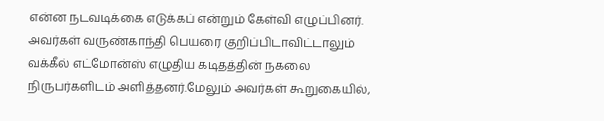என்ன நடவடிக்கை எடுக்கப் என்றும் கேள்வி எழுப்பினர். அவர்கள் வருண்காந்தி பெயரை குறிப்பிடாவிட்டாலும் வக்கீல் எட்மோன்ஸ் எழுதிய கடிதத்தின் நகலை நிருபர்களிடம் அளித்தனர்.மேலும் அவர்கள் கூறுகையில்,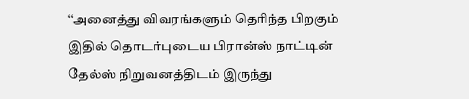‘‘அனைத்து விவரங்களும் தெரிந்த பிறகும் இதில் தொடர்புடைய பிரான்ஸ் நாட்டின் தேல்ஸ் நிறுவனத்திடம் இருந்து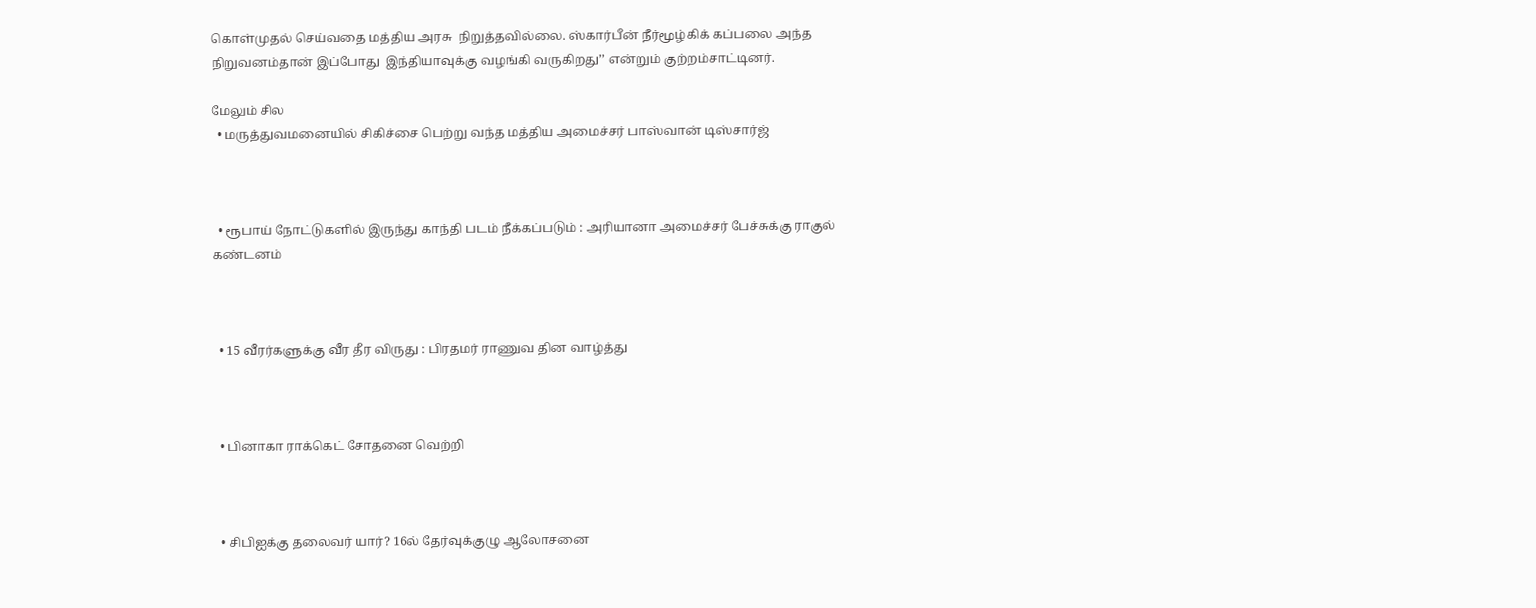கொள்முதல் செய்வதை மத்திய அரசு  நிறுத்தவில்லை. ஸ்கார்பீன் நீர்மூழ்கிக் கப்பலை அந்த நிறுவனம்தான் இப்போது  இந்தியாவுக்கு வழங்கி வருகிறது’’ என்றும் குற்றம்சாட்டினர்.

மேலும் சில
  • மருத்துவமனையில் சிகிச்சை பெற்று வந்த மத்திய அமைச்சர் பாஸ்வான் டிஸ்சார்ஜ்



  • ரூபாய் நோட்டுகளில் இருந்து காந்தி படம் நீக்கப்படும் : அரியானா அமைச்சர் பேச்சுக்கு ராகுல் கண்டனம்



  • 15 வீரர்களுக்கு வீர தீர விருது : பிரதமர் ராணுவ தின வாழ்த்து



  • பினாகா ராக்கெட் சோதனை வெற்றி



  • சிபிஐக்கு தலைவர் யார்? 16ல் தேர்வுக்குழு ஆலோசனை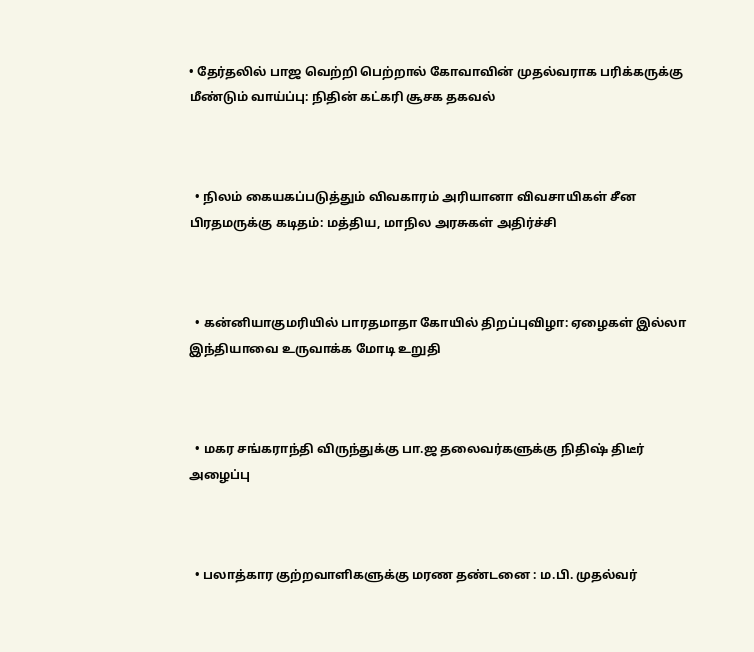• தேர்தலில் பாஜ வெற்றி பெற்றால் கோவாவின் முதல்வராக பரிக்கருக்கு மீண்டும் வாய்ப்பு: நிதின் கட்கரி சூசக தகவல்



  • நிலம் கையகப்படுத்தும் விவகாரம் அரியானா விவசாயிகள் சீன பிரதமருக்கு கடிதம்: மத்திய, மாநில அரசுகள் அதிர்ச்சி



  • கன்னியாகுமரியில் பாரதமாதா கோயில் திறப்புவிழா: ஏழைகள் இல்லா இந்தியாவை உருவாக்க மோடி உறுதி



  • மகர சங்கராந்தி விருந்துக்கு பா.ஜ தலைவர்களுக்கு நிதிஷ் திடீர் அழைப்பு



  • பலாத்கார குற்றவாளிகளுக்கு மரண தண்டனை : ம.பி. முதல்வர்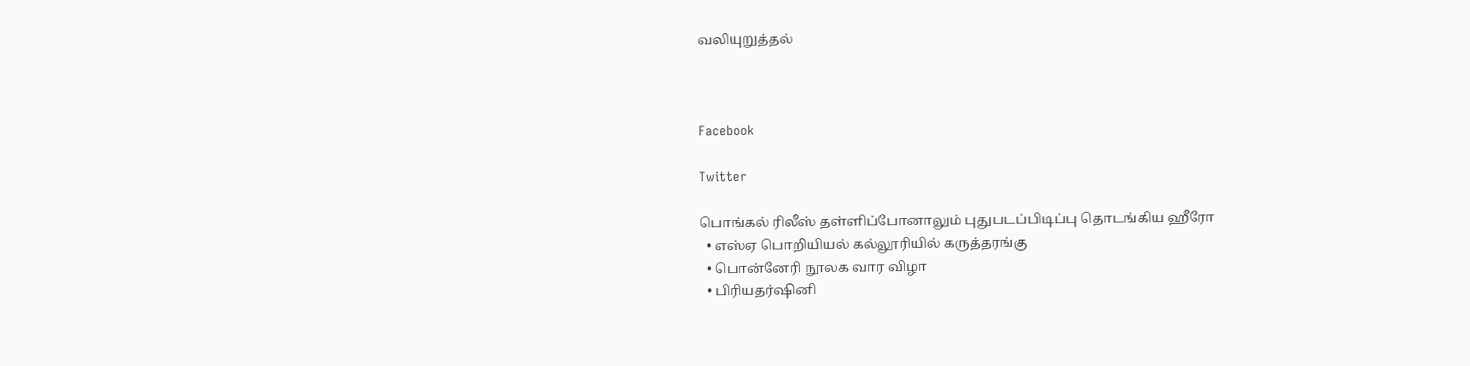வலியுறுத்தல்



Facebook

Twitter

பொங்கல் ரிலீஸ் தள்ளிப்போனாலும் புதுபடப்பிடிப்பு தொடங்கிய ஹீரோ
  • எஸ்ஏ பொறியியல் கல்லூரியில் கருத்தரங்கு
  • பொன்னேரி நூலக வார விழா
  • பிரியதர்ஷினி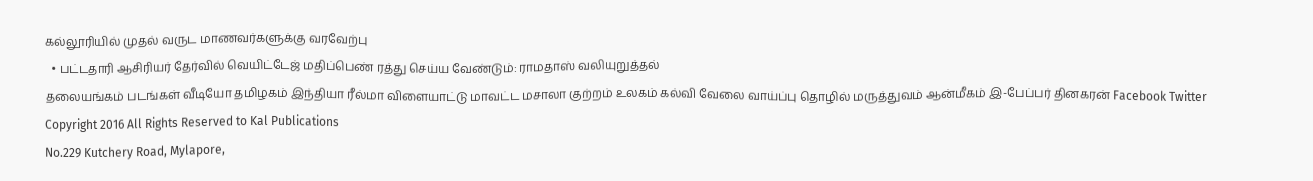கல்லூரியில் முதல் வருட மாணவர்களுக்கு வரவேற்பு
  • பட்டதாரி ஆசிரியர் தேர்வில் வெயிட்டேஜ் மதிப்பெண் ரத்து செய்ய வேண்டும்: ராமதாஸ் வலியுறுத்தல்
தலையங்கம் படங்கள் வீடியோ தமிழகம் இந்தியா ரீல்மா விளையாட்டு மாவட்ட மசாலா குற்றம் உலகம் கல்வி வேலை வாய்ப்பு தொழில் மருத்துவம் ஆன்மீகம் இ-பேப்பர் தினகரன் Facebook Twitter
Copyright 2016 All Rights Reserved to Kal Publications
No.229 Kutchery Road, Mylapore,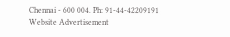Chennai - 600 004. Ph: 91-44-42209191
Website Advertisement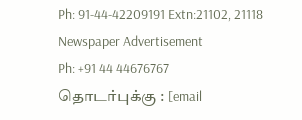Ph: 91-44-42209191 Extn:21102, 21118
Newspaper Advertisement
Ph: +91 44 44676767
தொடர்புக்கு : [email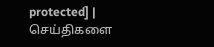protected] | செய்திகளை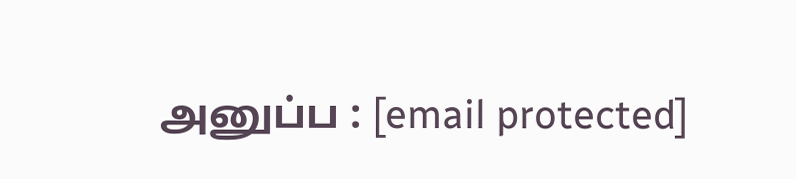அனுப்ப : [email protected]